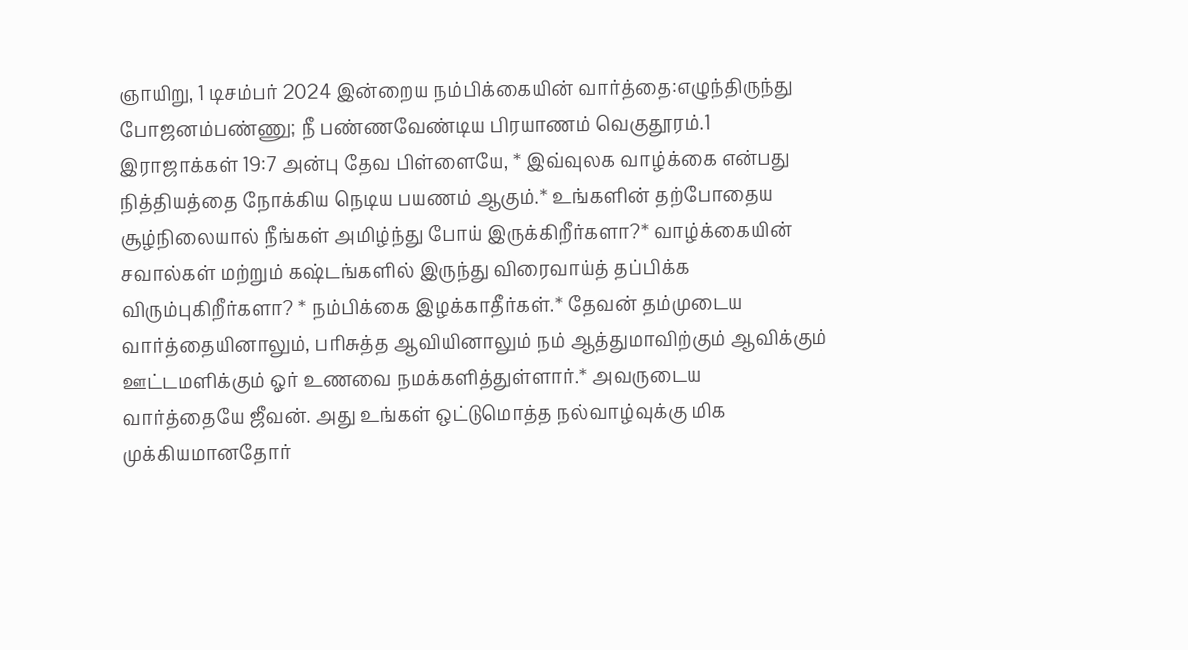ஞாயிறு, 1 டிசம்பர் 2024 இன்றைய நம்பிக்கையின் வார்த்தை:எழுந்திருந்து போஜனம்பண்ணு; நீ பண்ணவேண்டிய பிரயாணம் வெகுதூரம்.1 இராஜாக்கள் 19:7 அன்பு தேவ பிள்ளையே, * இவ்வுலக வாழ்க்கை என்பது நித்தியத்தை நோக்கிய நெடிய பயணம் ஆகும்.* உங்களின் தற்போதைய சூழ்நிலையால் நீங்கள் அமிழ்ந்து போய் இருக்கிறீர்களா?* வாழ்க்கையின் சவால்கள் மற்றும் கஷ்டங்களில் இருந்து விரைவாய்த் தப்பிக்க விரும்புகிறீர்களா? * நம்பிக்கை இழக்காதீர்கள்.* தேவன் தம்முடைய வார்த்தையினாலும், பரிசுத்த ஆவியினாலும் நம் ஆத்துமாவிற்கும் ஆவிக்கும் ஊட்டமளிக்கும் ஓர் உணவை நமக்களித்துள்ளார்.* அவருடைய வார்த்தையே ஜீவன். அது உங்கள் ஒட்டுமொத்த நல்வாழ்வுக்கு மிக முக்கியமானதோர்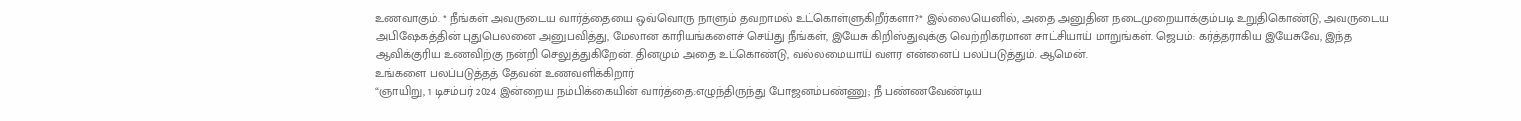உணவாகும். * நீங்கள் அவருடைய வார்த்தையை ஒவ்வொரு நாளும் தவறாமல் உட்கொள்ளுகிறீர்களா?* இல்லையெனில், அதை அனுதின நடைமுறையாக்கும்படி உறுதிகொண்டு, அவருடைய அபிஷேகத்தின் புதுபெலனை அனுபவித்து, மேலான காரியங்களைச் செய்து நீங்கள், இயேசு கிறிஸ்துவுக்கு வெற்றிகரமான சாட்சியாய் மாறுங்கள். ஜெபம்: கர்த்தராகிய இயேசுவே, இந்த ஆவிக்குரிய உணவிற்கு நன்றி செலுத்துகிறேன். தினமும் அதை உட்கொண்டு, வல்லமையாய் வளர என்னைப் பலப்படுத்தும். ஆமென்.
உங்களை பலப்படுத்தத் தேவன் உணவளிக்கிறார்
“ஞாயிறு, 1 டிசம்பர் 2024 இன்றைய நம்பிக்கையின் வார்த்தை:எழுந்திருந்து போஜனம்பண்ணு; நீ பண்ணவேண்டிய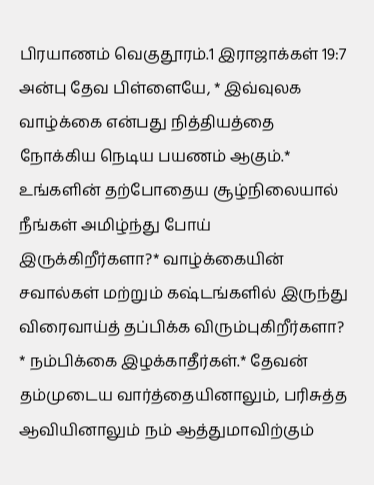பிரயாணம் வெகுதூரம்.1 இராஜாக்கள் 19:7 அன்பு தேவ பிள்ளையே, * இவ்வுலக வாழ்க்கை என்பது நித்தியத்தை நோக்கிய நெடிய பயணம் ஆகும்.* உங்களின் தற்போதைய சூழ்நிலையால் நீங்கள் அமிழ்ந்து போய் இருக்கிறீர்களா?* வாழ்க்கையின் சவால்கள் மற்றும் கஷ்டங்களில் இருந்து விரைவாய்த் தப்பிக்க விரும்புகிறீர்களா? * நம்பிக்கை இழக்காதீர்கள்.* தேவன் தம்முடைய வார்த்தையினாலும், பரிசுத்த ஆவியினாலும் நம் ஆத்துமாவிற்கும்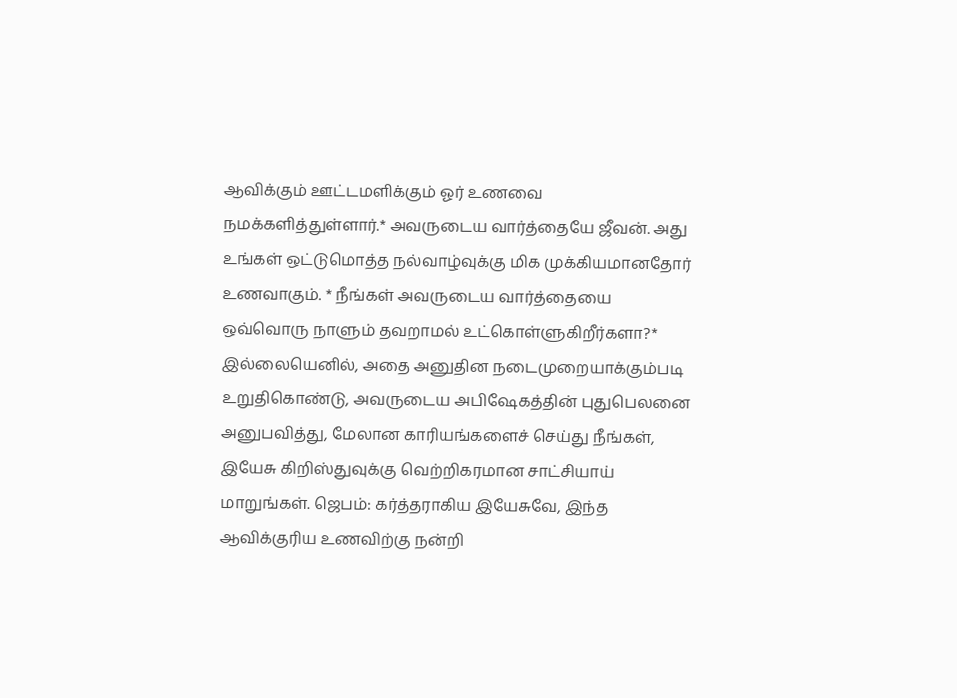ஆவிக்கும் ஊட்டமளிக்கும் ஓர் உணவை நமக்களித்துள்ளார்.* அவருடைய வார்த்தையே ஜீவன். அது உங்கள் ஒட்டுமொத்த நல்வாழ்வுக்கு மிக முக்கியமானதோர் உணவாகும். * நீங்கள் அவருடைய வார்த்தையை ஒவ்வொரு நாளும் தவறாமல் உட்கொள்ளுகிறீர்களா?* இல்லையெனில், அதை அனுதின நடைமுறையாக்கும்படி உறுதிகொண்டு, அவருடைய அபிஷேகத்தின் புதுபெலனை அனுபவித்து, மேலான காரியங்களைச் செய்து நீங்கள், இயேசு கிறிஸ்துவுக்கு வெற்றிகரமான சாட்சியாய் மாறுங்கள். ஜெபம்: கர்த்தராகிய இயேசுவே, இந்த ஆவிக்குரிய உணவிற்கு நன்றி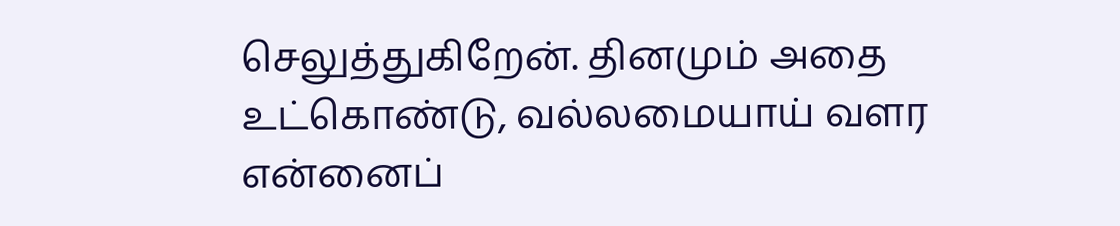செலுத்துகிறேன். தினமும் அதை உட்கொண்டு, வல்லமையாய் வளர என்னைப்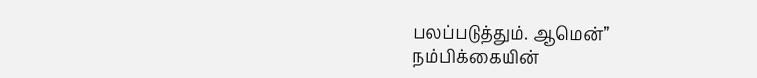பலப்படுத்தும். ஆமென்”
நம்பிக்கையின்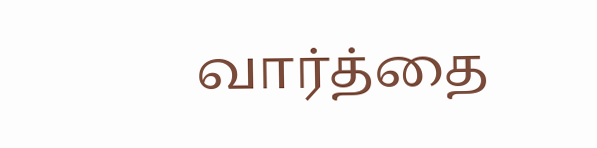வார்த்தை